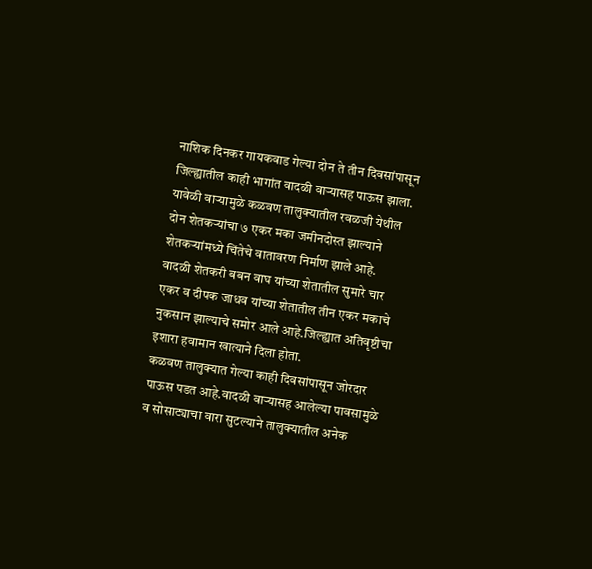नाशिक दिनकर गायकवाड गेल्या दोन ते तीन दिवसांपासून जिल्ह्यातील काही भागांत वादळी वाऱ्यासह पाऊस झाला. यावेळी वाऱ्यामुळे कळवण तालुक्यातील रवळजी येथील दोन शेतकऱ्यांचा ७ एकर मका जमीनदोस्त झाल्याने शेतकऱ्यांमध्ये चिंतेचे वातावरण निर्माण झाले आहे.
वादळी शेतकरी बबन वाघ यांच्या शेतातील सुमारे चार एकर व दीपक जाधव यांच्या शेतातील तीन एकर मकाचे नुकसान झाल्याचे समोर आले आहे.जिल्ह्यात अतिवृष्टीचा इशारा हवामान खात्याने दिला होता.
कळवण तालुक्यात गेल्या काही दिवसांपासून जोरदार पाऊस पडत आहे.वादळी वाऱ्यासह आलेल्या पावसामुळे व सोसाट्याचा वारा सुटल्याने तालुक्यातील अनेक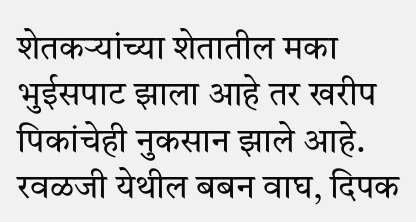शेतकऱ्यांच्या शेतातील मका भुईसपाट झाला आहे तर खरीप पिकांचेही नुकसान झाले आहे.
रवळजी येथील बबन वाघ, दिपक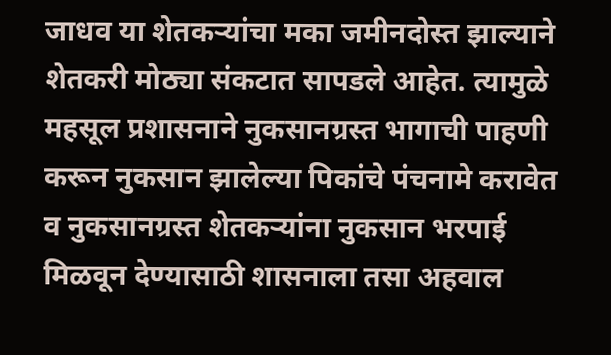जाधव या शेतकऱ्यांचा मका जमीनदोस्त झाल्याने शेतकरी मोठ्या संकटात सापडले आहेत. त्यामुळे महसूल प्रशासनाने नुकसानग्रस्त भागाची पाहणी करून नुकसान झालेल्या पिकांचे पंचनामे करावेत व नुकसानग्रस्त शेतकऱ्यांना नुकसान भरपाई मिळवून देण्यासाठी शासनाला तसा अहवाल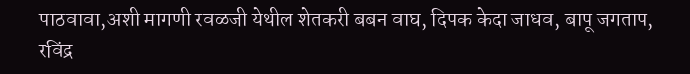पाठवावा,अशी मागणी रवळजी येथील शेतकरी बबन वाघ, दिपक केदा जाधव, बापू जगताप, रविंद्र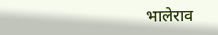भालेराव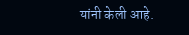यांनी केली आहे.